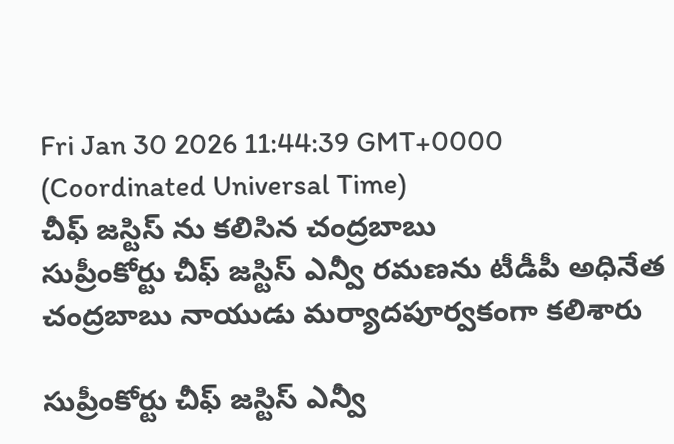Fri Jan 30 2026 11:44:39 GMT+0000 (Coordinated Universal Time)
చీఫ్ జస్టిస్ ను కలిసిన చంద్రబాబు
సుప్రీంకోర్టు చీఫ్ జస్టిస్ ఎన్వీ రమణను టీడీపీ అధినేత చంద్రబాబు నాయుడు మర్యాదపూర్వకంగా కలిశారు

సుప్రీంకోర్టు చీఫ్ జస్టిస్ ఎన్వీ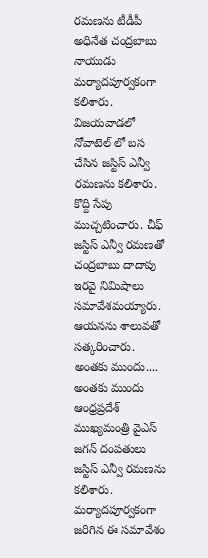రమణను టీడీపీ అధినేత చంద్రబాబు నాయుడు మర్యాదపూర్వకంగా కలిశారు. విజయవాడలో నోవాటెల్ లో బస చేసిన జస్టిస్ ఎన్వీ రమణను కలిశారు. కొద్ది సేపు ముచ్చటించారు. చీఫ్ జస్టిస్ ఎన్వీ రమణతో చంద్రబాబు దాదాపు ఇరవై నిమిషాలు సమావేశమయ్యారు. ఆయనను శాలువతో సత్కరించారు.
అంతకు ముందు....
అంతకు ముందు ఆంధ్రప్రదేశ్ ముఖ్యమంత్రి వైఎస్ జగన్ దంపతులు జస్టిస్ ఎన్వీ రమణను కలిశారు. మర్యాదపూర్వకంగా జరిగిన ఈ సమావేశం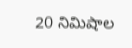20 నిమిషాల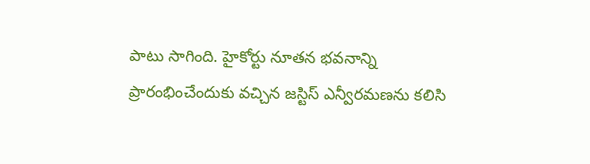పాటు సాగింది. హైకోర్టు నూతన భవనాన్ని ప్రారంభించేందుకు వచ్చిన జస్టిస్ ఎన్వీరమణను కలిసి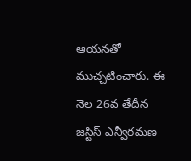ఆయనతో ముచ్చటించారు. ఈ నెల 26వ తేదీన జస్టిస్ ఎన్వీరమణ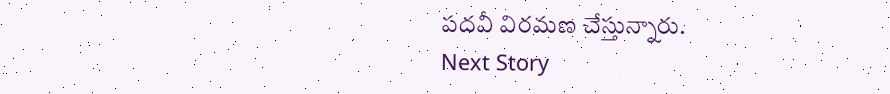పదవీ విరమణ చేస్తున్నారు.
Next Story